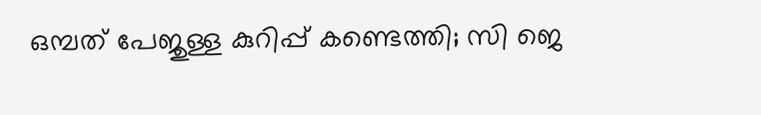ഒമ്പത് പേജുള്ള കുറിപ്പ് കണ്ടെത്തി; സി ജെ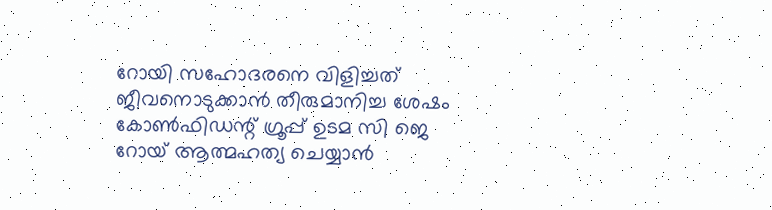റോയി സഹോദരനെ വിളിച്ചത് ജീവനൊടുക്കാൻ തീരുമാനിച്ച ശേഷം
കോൺഫിഡന്റ് ഗ്രൂപ്പ് ഉടമ സി ജെ റോയ് ആത്മഹത്യ ചെയ്യാൻ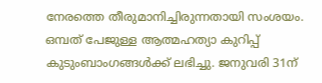നേരത്തെ തീരുമാനിച്ചിരുന്നതായി സംശയം. ഒമ്പത് പേജുള്ള ആത്മഹത്യാ കുറിപ്പ് കുടുംബാംഗങ്ങൾക്ക് ലഭിച്ചു. ജനുവരി 31ന്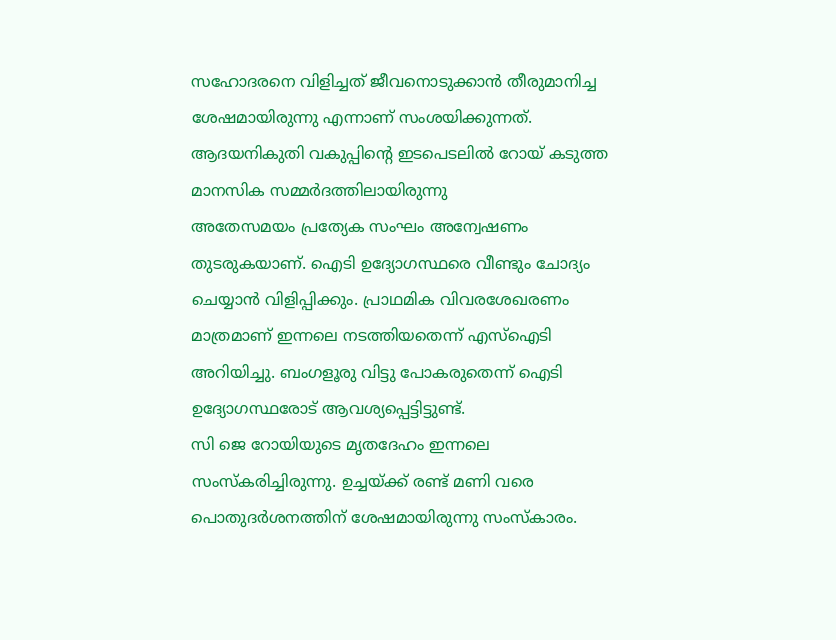സഹോദരനെ വിളിച്ചത് ജീവനൊടുക്കാൻ തീരുമാനിച്ച ശേഷമായിരുന്നു എന്നാണ് സംശയിക്കുന്നത്. ആദയനികുതി വകുപ്പിന്റെ ഇടപെടലിൽ റോയ് കടുത്ത മാനസിക സമ്മർദത്തിലായിരുന്നു
അതേസമയം പ്രത്യേക സംഘം അന്വേഷണം തുടരുകയാണ്. ഐടി ഉദ്യോഗസ്ഥരെ വീണ്ടും ചോദ്യം ചെയ്യാൻ വിളിപ്പിക്കും. പ്രാഥമിക വിവരശേഖരണം മാത്രമാണ് ഇന്നലെ നടത്തിയതെന്ന് എസ്ഐടി അറിയിച്ചു. ബംഗളൂരു വിട്ടു പോകരുതെന്ന് ഐടി ഉദ്യോഗസ്ഥരോട് ആവശ്യപ്പെട്ടിട്ടുണ്ട്.
സി ജെ റോയിയുടെ മൃതദേഹം ഇന്നലെ സംസ്കരിച്ചിരുന്നു. ഉച്ചയ്ക്ക് രണ്ട് മണി വരെ പൊതുദർശനത്തിന് ശേഷമായിരുന്നു സംസ്കാരം.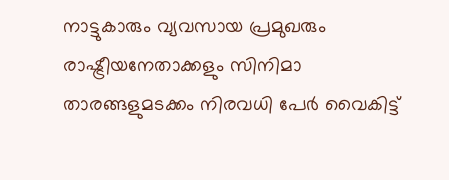നാട്ടുകാരും വ്യവസായ പ്രമുഖരും രാഷ്ട്രീയനേതാക്കളും സിനിമാ താരങ്ങളുമടക്കം നിരവധി പേർ വൈകിട്ട്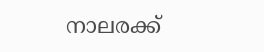നാലരക്ക്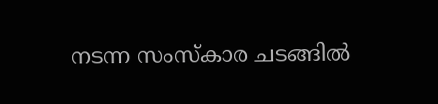നടന്ന സംസ്കാര ചടങ്ങിൽ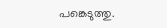പങ്കെടുത്തു.